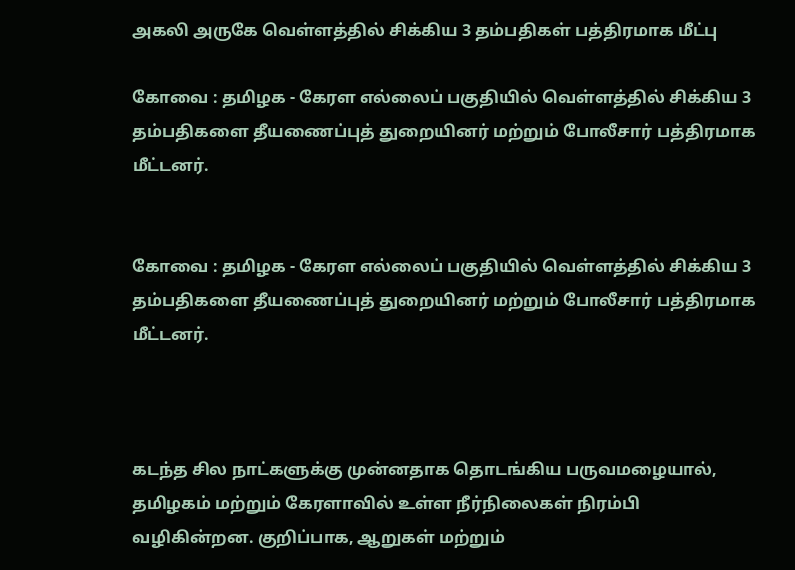அகலி அருகே வெள்ளத்தில் சிக்கிய 3 தம்பதிகள் பத்திரமாக மீட்பு

கோவை : தமிழக - கேரள எல்லைப் பகுதியில் வெள்ளத்தில் சிக்கிய 3 தம்பதிகளை தீயணைப்புத் துறையினர் மற்றும் போலீசார் பத்திரமாக மீட்டனர்.


கோவை : தமிழக - கேரள எல்லைப் பகுதியில் வெள்ளத்தில் சிக்கிய 3 தம்பதிகளை தீயணைப்புத் துறையினர் மற்றும் போலீசார் பத்திரமாக மீட்டனர்.



கடந்த சில நாட்களுக்கு முன்னதாக தொடங்கிய பருவமழையால், தமிழகம் மற்றும் கேரளாவில் உள்ள நீர்நிலைகள் நிரம்பி வழிகின்றன. குறிப்பாக, ஆறுகள் மற்றும்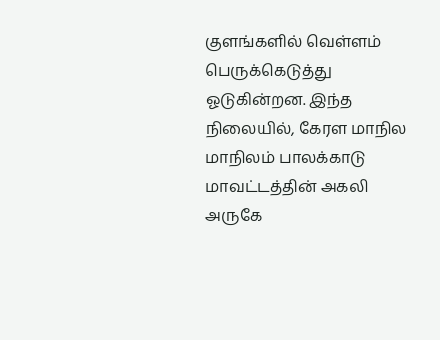குளங்களில் வெள்ளம் பெருக்கெடுத்து ஓடுகின்றன. இந்த நிலையில், கேரள மாநில மாநிலம் பாலக்காடு மாவட்டத்தின் அகலி அருகே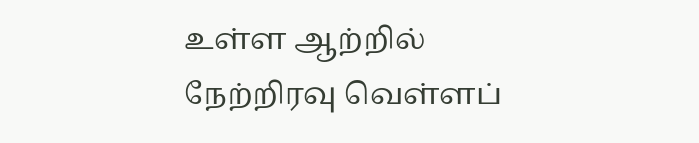உள்ள ஆற்றில் நேற்றிரவு வெள்ளப்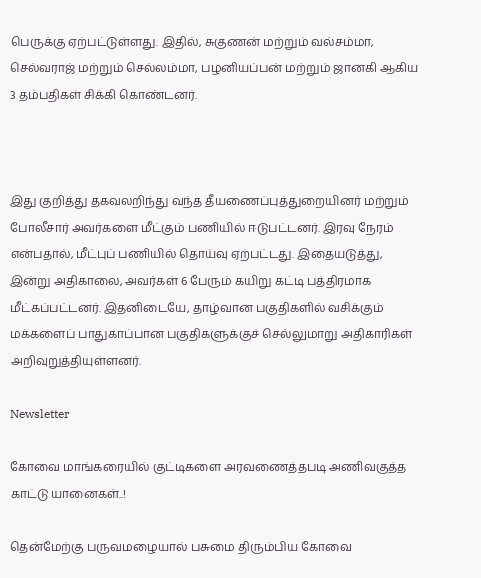பெருக்கு ஏற்பட்டுள்ளது. இதில், சுகுணன் மற்றும் வல்சம்மா, செல்வராஜ் மற்றும் செல்லம்மா, பழனியப்பன் மற்றும் ஜானகி ஆகிய 3 தம்பதிகள் சிக்கி கொண்டனர்.



இது குறித்து தகவலறிந்து வந்த தீயணைப்புத்துறையினர் மற்றும் போலீசார் அவர்களை மீட்கும் பணியில் ஈடுபட்டனர். இரவு நேரம் என்பதால், மீட்புப் பணியில் தொய்வு ஏற்பட்டது. இதையடுத்து, இன்று அதிகாலை, அவர்கள் 6 பேரும் கயிறு கட்டி பத்திரமாக மீட்கப்பட்டனர். இதனிடையே, தாழ்வான பகுதிகளில் வசிக்கும் மக்களைப் பாதுகாப்பான பகுதிகளுக்குச் செல்லுமாறு அதிகாரிகள் அறிவுறுத்தியுள்ளனர்.

Newsletter

கோவை மாங்கரையில் குட்டிகளை அரவணைத்தபடி அணிவகுத்த காட்டு யானைகள்..!

தென்மேற்கு பருவமழையால் பசுமை திரும்பிய கோவை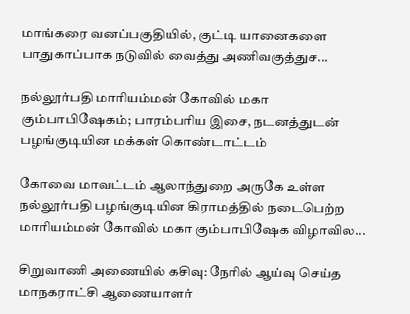மாங்கரை வனப்பகுதியில், குட்டி யானைகளை பாதுகாப்பாக நடுவில் வைத்து அணிவகுத்துச...

நல்லூர்பதி மாரியம்மன் கோவில் மகா கும்பாபிஷேகம்; பாரம்பரிய இசை, நடனத்துடன் பழங்குடியின மக்கள் கொண்டாட்டம்

கோவை மாவட்டம் ஆலாந்துறை அருகே உள்ள நல்லூர்பதி பழங்குடியின கிராமத்தில் நடைபெற்ற மாரியம்மன் கோவில் மகா கும்பாபிஷேக விழாவில...

சிறுவாணி அணையில் கசிவு: நேரில் ஆய்வு செய்த மாநகராட்சி ஆணையாளர்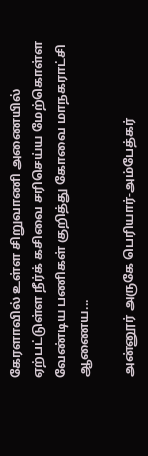கேரளாவில் உள்ள சிறுவாணி அணையில் ஏற்பட்டுள்ள நீர்க் கசிவை சரிசெய்ய மேற்கொள்ள வேண்டிய பணிகள் குறித்து கோவை மாநகராட்சி ஆணைய...

அன்னூர் அருகே பெரியார்-அம்பேத்கர்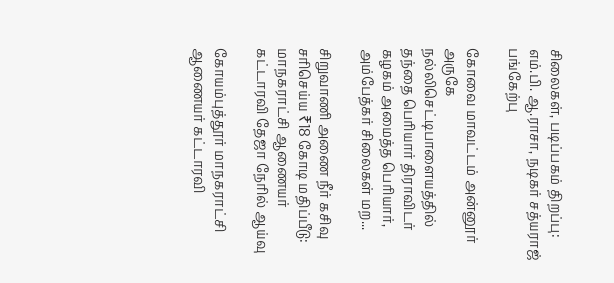சிலைகள், படிப்பகம் திறப்பு: எம்.பி. ஆ.ராசா, நடிகர் சத்யராஜ் பங்கேற்பு

கோவை மாவட்டம் அன்னூர் அருகே நல்லிசெட்டிபாளையத்தில் தந்தை பெரியார் திராவிடர் கழகம் அமைத்த பெரியார், அம்பேத்கர் சிலைகள் மற...

சிறுவாணி அணை நீர் கசிவு சரிசெய்ய ₹18 கோடி மதிப்பீடு: மாநகராட்சி ஆணையர் கட்டாரவி தேஜா நேரில் ஆய்வு

கோயம்புத்தூர் மாநகராட்சி ஆணையர் கட்டாரவி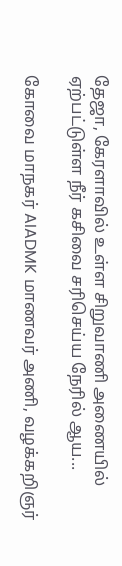தேஜா, கேரளாவில் உள்ள சிறுவாணி அணையில் ஏற்பட்டுள்ள நீர் கசிவை சரிசெய்ய நேரில் ஆய...

கோவை மாநகர் AIADMK மாணவர் அணி, வழக்கறிஞர்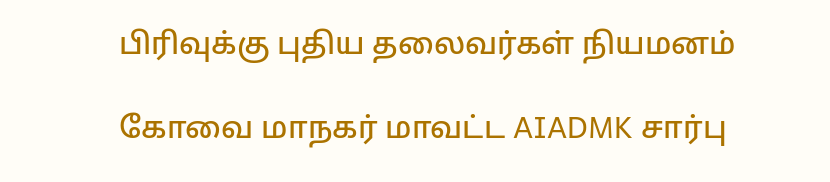பிரிவுக்கு புதிய தலைவர்கள் நியமனம்

கோவை மாநகர் மாவட்ட AIADMK சார்பு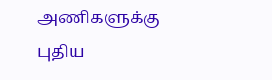அணிகளுக்கு புதிய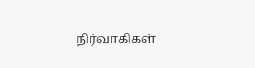நிர்வாகிகள்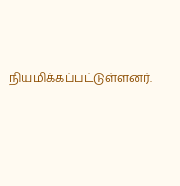நியமிக்கப்பட்டுள்ளனர்.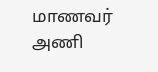மாணவர் அணி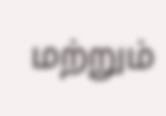மற்றும்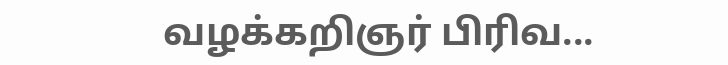வழக்கறிஞர் பிரிவ...